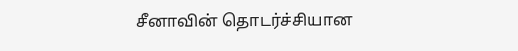சீனாவின் தொடர்ச்சியான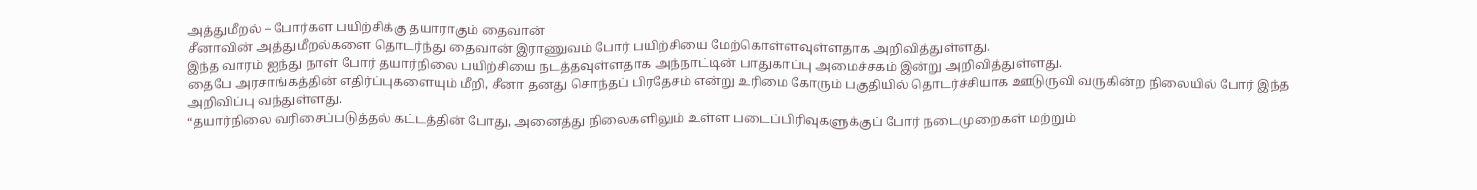அத்துமீறல் – போர்கள பயிற்சிக்கு தயாராகும் தைவான்
சீனாவின் அத்துமீறல்களை தொடர்ந்து தைவான் இராணுவம் போர் பயிற்சியை மேற்கொள்ளவுள்ளதாக அறிவித்துள்ளது.
இந்த வாரம் ஐந்து நாள் போர் தயார்நிலை பயிற்சியை நடத்தவுள்ளதாக அந்நாட்டின் பாதுகாப்பு அமைச்சகம் இன்று அறிவித்துள்ளது.
தைபே அரசாங்கத்தின் எதிர்ப்புகளையும் மீறி, சீனா தனது சொந்தப் பிரதேசம் என்று உரிமை கோரும் பகுதியில் தொடர்ச்சியாக ஊடுருவி வருகின்ற நிலையில் போர் இந்த அறிவிப்பு வந்துள்ளது.
“தயார்நிலை வரிசைப்படுத்தல் கட்டத்தின் போது, அனைத்து நிலைகளிலும் உள்ள படைப்பிரிவுகளுக்குப் போர் நடைமுறைகள் மற்றும்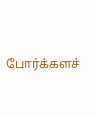போர்க்களச்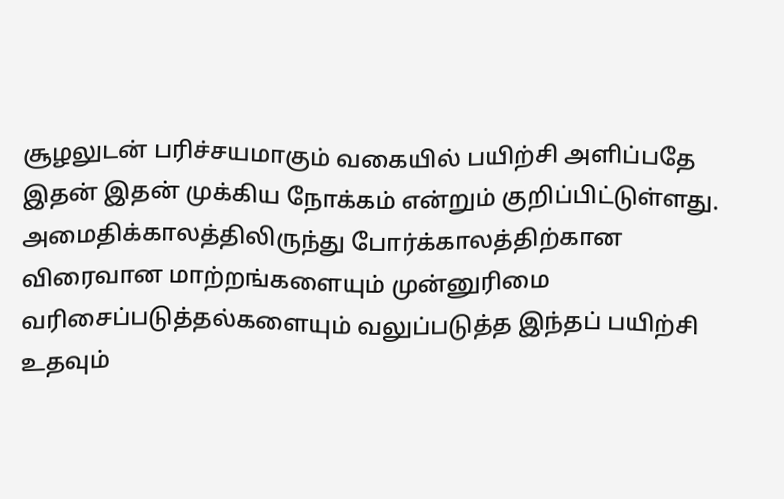சூழலுடன் பரிச்சயமாகும் வகையில் பயிற்சி அளிப்பதே இதன் இதன் முக்கிய நோக்கம் என்றும் குறிப்பிட்டுள்ளது.
அமைதிக்காலத்திலிருந்து போர்க்காலத்திற்கான விரைவான மாற்றங்களையும் முன்னுரிமை வரிசைப்படுத்தல்களையும் வலுப்படுத்த இந்தப் பயிற்சி உதவும்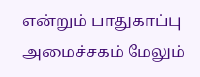என்றும் பாதுகாப்பு அமைச்சகம் மேலும்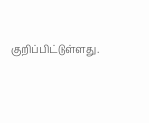குறிப்பிட்டுள்ளது.